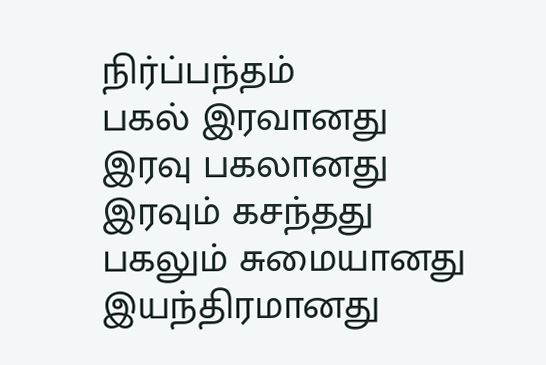நிர்ப்பந்தம்
பகல் இரவானது
இரவு பகலானது
இரவும் கசந்தது
பகலும் சுமையானது
இயந்திரமானது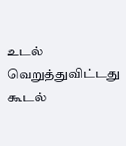உடல்
வெறுத்துவிட்டது கூடல்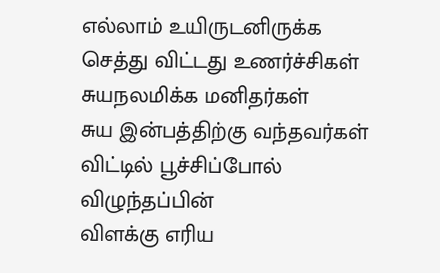எல்லாம் உயிருடனிருக்க
செத்து விட்டது உணர்ச்சிகள்
சுயநலமிக்க மனிதர்கள்
சுய இன்பத்திற்கு வந்தவர்கள்
விட்டில் பூச்சிப்போல் விழுந்தப்பின்
விளக்கு எரிய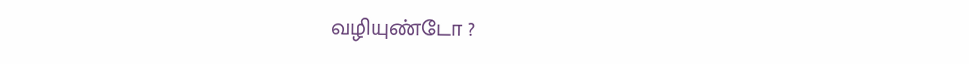வழியுண்டோ ?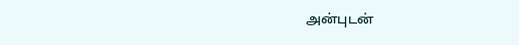அன்புடன்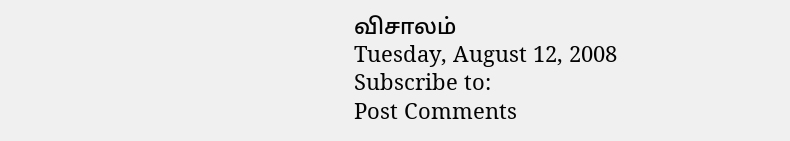விசாலம்
Tuesday, August 12, 2008
Subscribe to:
Post Comments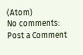(Atom)
No comments:
Post a Comment